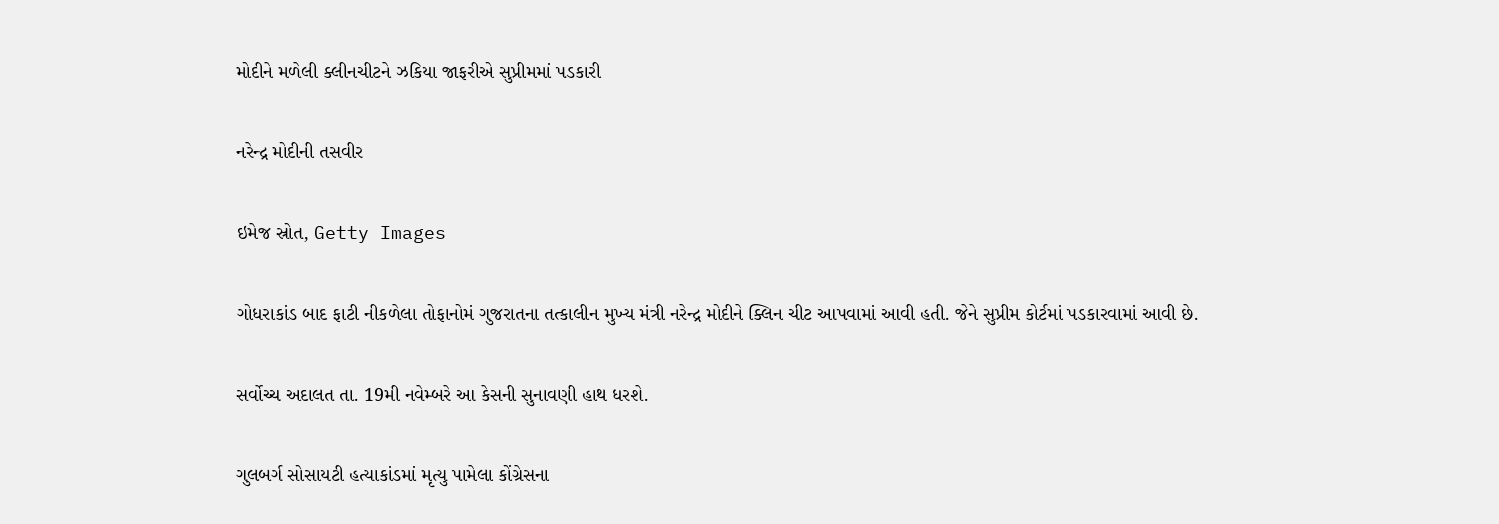મોદીને મળેલી ક્લીનચીટને ઝકિયા જાફરીએ સુપ્રીમમાં પડકારી

નરેન્દ્ર મોદીની તસવીર

ઇમેજ સ્રોત, Getty Images

ગોધરાકાંડ બાદ ફાટી નીકળેલા તોફાનોમં ગુજરાતના તત્કાલીન મુખ્ય મંત્રી નરેન્દ્ર મોદીને ક્લિન ચીટ આપવામાં આવી હતી. જેને સુપ્રીમ કોર્ટમાં પડકારવામાં આવી છે.

સર્વોચ્ચ અદાલત તા. 19મી નવેમ્બરે આ કેસની સુનાવણી હાથ ધરશે.

ગુલબર્ગ સોસાયટી હત્યાકાંડમાં મૃત્યુ પામેલા કોંગ્રેસના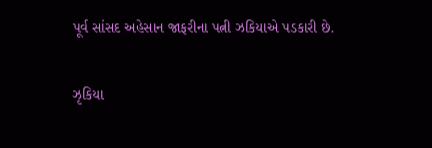પૂર્વ સાંસદ અહેસાન જાફરીના પત્ની ઝકિયાએ પડકારી છે.

ઝૃકિયા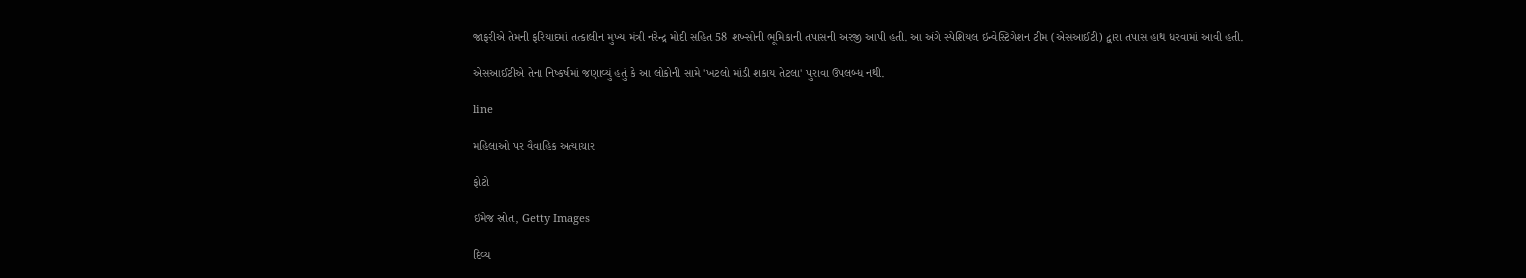જાફરીએ તેમની ફરિયાદમાં તત્કાલીન મુખ્ય મંત્રી નરેન્દ્ર મોદી સહિત 58 શખ્સોની ભૂમિકાની તપાસની અરજી આપી હતી. આ અંગે સ્પેશિયલ ઇન્વેસ્ટિગેશન ટીમ (એસઆઈટી) દ્વારા તપાસ હાથ ધરવામાં આવી હતી.

એસઆઈટીએ તેના નિષ્કર્ષમાં જણાવ્યું હતું કે આ લોકોની સામે 'ખટલો માંડી શકાય તેટલા' પુરાવા ઉપલબ્ધ નથી.

line

મહિલાઓ પર વૈવાહિક અત્યાચાર

ફોટો

ઇમેજ સ્રોત, Getty Images

દિવ્ય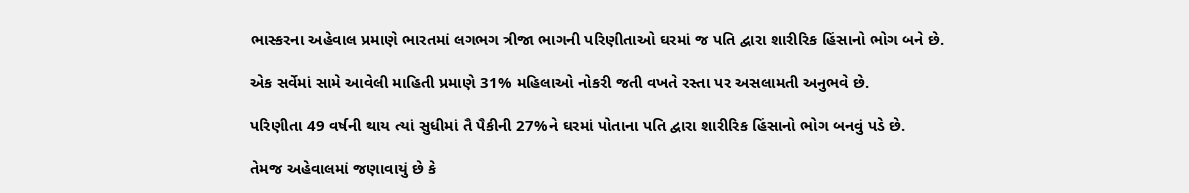ભાસ્કરના અહેવાલ પ્રમાણે ભારતમાં લગભગ ત્રીજા ભાગની પરિણીતાઓ ઘરમાં જ પતિ દ્વારા શારીરિક હિંસાનો ભોગ બને છે.

એક સર્વેમાં સામે આવેલી માહિતી પ્રમાણે 31% મહિલાઓ નોકરી જતી વખતે રસ્તા પર અસલામતી અનુભવે છે.

પરિણીતા 49 વર્ષની થાય ત્યાં સુધીમાં તૈ પૈકીની 27%ને ઘરમાં પોતાના પતિ દ્વારા શારીરિક હિંસાનો ભોગ બનવું પડે છે.

તેમજ અહેવાલમાં જણાવાયું છે કે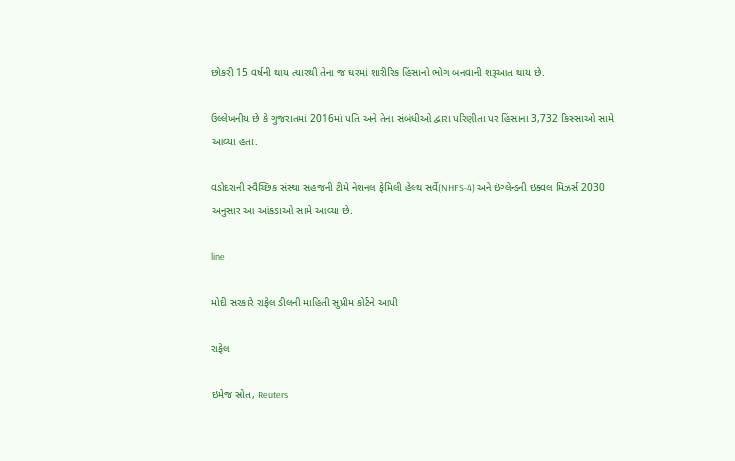છોકરી 15 વર્ષની થાય ત્યારથી તેના જ ઘરમાં શારીરિક હિંસાનો ભોગ બનવાની શરૂઆત થાય છે.

ઉલ્લેખનીય છે કે ગુજરાતમાં 2016માં પતિ અને તેના સંબંધીઓ દ્વારા પરિણીતા પર હિંસાના 3,732 કિસ્સાઓ સામે આવ્યા હતા.

વડોદરાની સ્વૈચ્છિક સંસ્થા સહજની ટીમે નેશનલ ફેમિલી હેલ્થ સર્વે(NHFS-4) અને ઇંગ્લેન્ડની ઇક્વલ મિઝર્સ 2030 અનુસાર આ આંકડાઓ સામે આવ્યા છે.

line

મોદી સરકારે રાફેલ ડીલની માહિતી સુપ્રીમ કોર્ટને આપી

રાફેલ

ઇમેજ સ્રોત, Reuters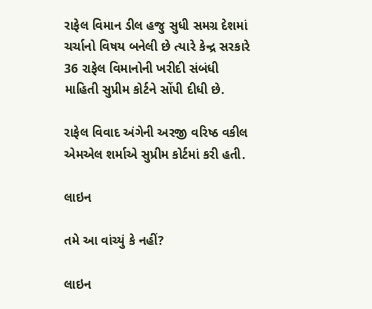રાફેલ વિમાન ડીલ હજુ સુધી સમગ્ર દેશમાં ચર્ચાનો વિષય બનેલી છે ત્યારે કેન્દ્ર સરકારે 36 રાફેલ વિમાનોની ખરીદી સંબંધી માહિતી સુપ્રીમ કોર્ટને સોંપી દીધી છે.

રાફેલ વિવાદ અંગેની અરજી વરિષ્ઠ વકીલ એમએલ શર્માએ સુપ્રીમ કોર્ટમાં કરી હતી.

લાઇન

તમે આ વાંચ્યું કે નહીં?

લાઇન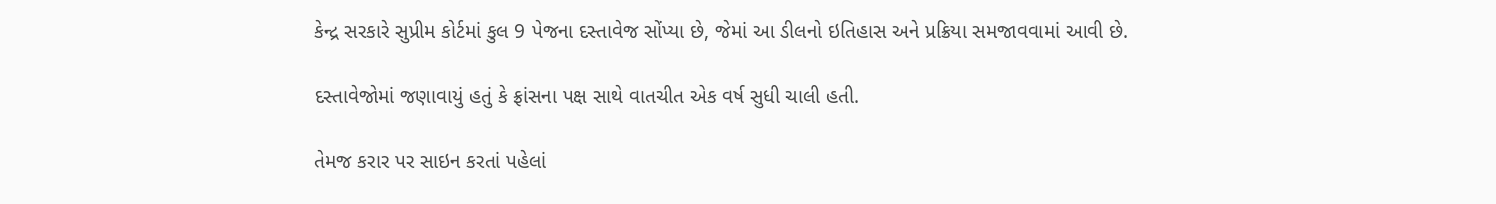કેન્દ્ર સરકારે સુપ્રીમ કોર્ટમાં કુલ 9 પેજના દસ્તાવેજ સોંપ્યા છે, જેમાં આ ડીલનો ઇતિહાસ અને પ્રક્રિયા સમજાવવામાં આવી છે.

દસ્તાવેજોમાં જણાવાયું હતું કે ફ્રાંસના પક્ષ સાથે વાતચીત એક વર્ષ સુધી ચાલી હતી.

તેમજ કરાર પર સાઇન કરતાં પહેલાં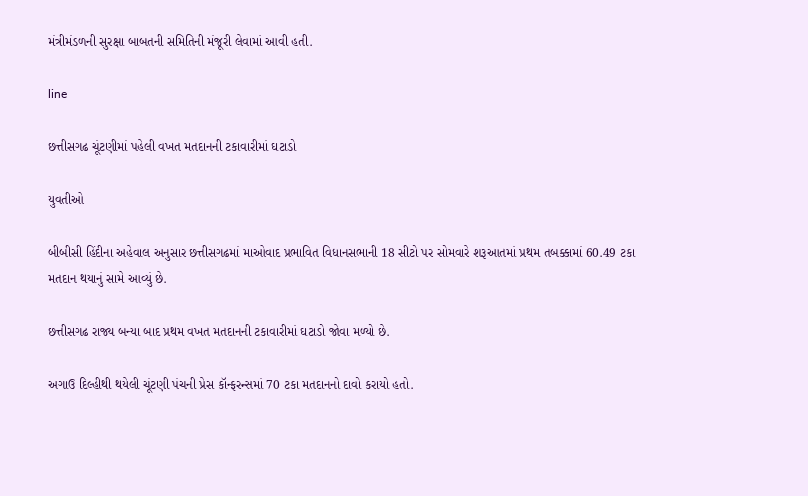મંત્રીમંડળની સુરક્ષા બાબતની સમિતિની મંજૂરી લેવામાં આવી હતી.

line

છત્તીસગઢ ચૂંટણીમાં પહેલી વખત મતદાનની ટકાવારીમાં ઘટાડો

યુવતીઓ

બીબીસી હિંદીના અહેવાલ અનુસાર છત્તીસગઢમાં માઓવાદ પ્રભાવિત વિધાનસભાની 18 સીટો પર સોમવારે શરૂઆતમાં પ્રથમ તબક્કામાં 60.49 ટકા મતદાન થયાનું સામે આવ્યું છે.

છત્તીસગઢ રાજ્ય બન્યા બાદ પ્રથમ વખત મતદાનની ટકાવારીમાં ઘટાડો જોવા મળ્યો છે.

અગાઉ દિલ્હીથી થયેલી ચૂંટણી પંચની પ્રેસ કૉન્ફરન્સમાં 70 ટકા મતદાનનો દાવો કરાયો હતો.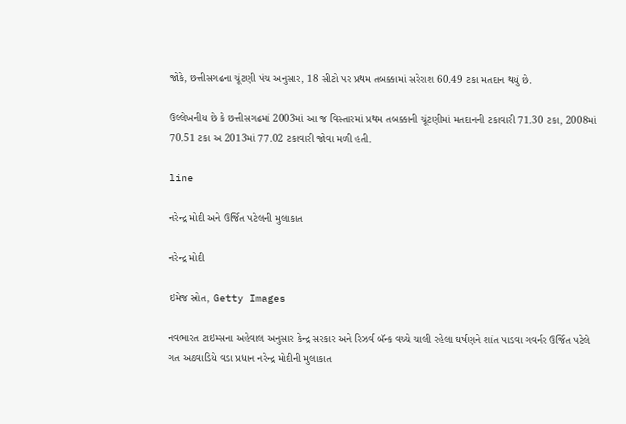જોકે, છત્તીસગઢના ચૂંટણી પંચ અનુસાર, 18 સીટો પર પ્રથમ તબક્કામાં સરેરાશ 60.49 ટકા મતદાન થયું છે.

ઉલ્લેખનીય છે કે છત્તીસગઢમાં 2003માં આ જ વિસ્તારમાં પ્રથમ તબક્કાની ચૂંટણીમાં મતદાનની ટકાવારી 71.30 ટકા, 2008માં 70.51 ટકા અ 2013માં 77.02 ટકાવારી જોવા મળી હતી.

line

નરેન્દ્ર મોદી અને ઉર્જિત પટેલની મુલાકાત

નરેન્દ્ર મોદી

ઇમેજ સ્રોત, Getty Images

નવભારત ટાઇમ્સના અહેવાલ અનુસાર કેન્દ્ર સરકાર અને રિઝર્વ બૅન્ક વચ્ચે ચાલી રહેલા ઘર્ષણને શાંત પાડવા ગવર્નર ઉર્જિત પટેલે ગત અઠવાડિયે વડા પ્રધાન નરેન્દ્ર મોદીની મુલાકાત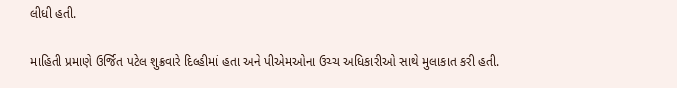લીધી હતી.

માહિતી પ્રમાણે ઉર્જિત પટેલ શુક્રવારે દિલ્હીમાં હતા અને પીએમઓના ઉચ્ચ અધિકારીઓ સાથે મુલાકાત કરી હતી.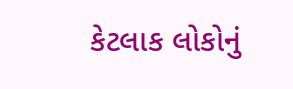કેટલાક લોકોનું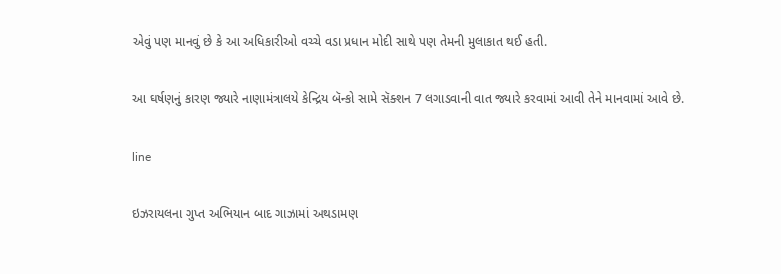એવું પણ માનવું છે કે આ અધિકારીઓ વચ્ચે વડા પ્રધાન મોદી સાથે પણ તેમની મુલાકાત થઈ હતી.

આ ઘર્ષણનું કારણ જ્યારે નાણામંત્રાલયે કેન્દ્રિય બૅન્કો સામે સૅક્શન 7 લગાડવાની વાત જ્યારે કરવામાં આવી તેને માનવામાં આવે છે.

line

ઇઝરાયલના ગુપ્ત અભિયાન બાદ ગાઝામાં અથડામણ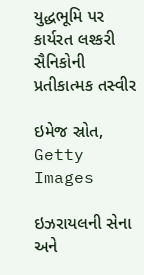યુદ્ધભૂમિ પર કાર્યરત લશ્કરી સૈનિકોની પ્રતીકાત્મક તસ્વીર

ઇમેજ સ્રોત, Getty Images

ઇઝરાયલની સેના અને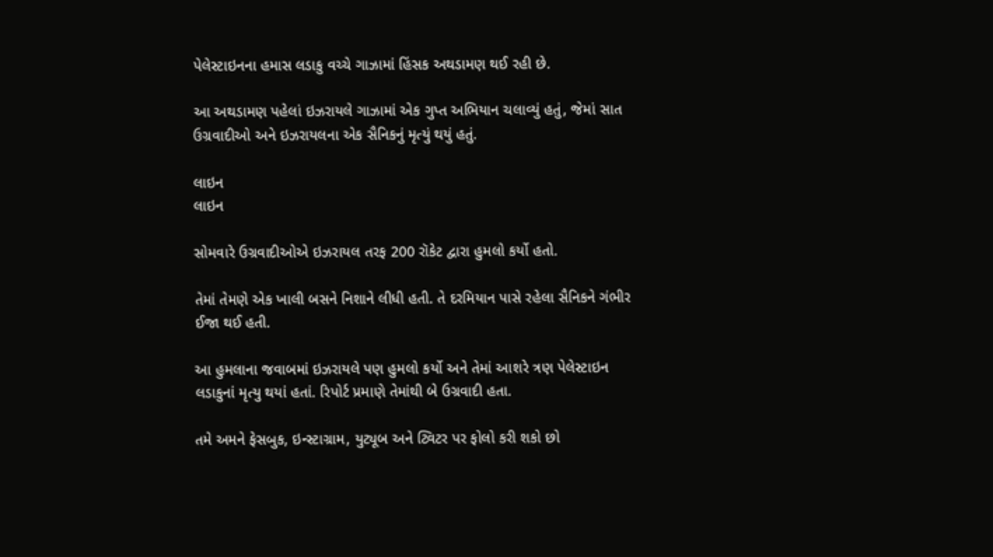પેલેસ્ટાઇનના હમાસ લડાકુ વચ્ચે ગાઝામાં હિંસક અથડામણ થઈ રહી છે.

આ અથડામણ પહેલાં ઇઝરાયલે ગાઝામાં એક ગુપ્ત અભિયાન ચલાવ્યું હતું, જેમાં સાત ઉગ્રવાદીઓ અને ઇઝરાયલના એક સૈનિકનું મૃત્યું થયું હતું.

લાઇન
લાઇન

સોમવારે ઉગ્રવાદીઓએ ઇઝરાયલ તરફ 200 રૉકેટ દ્વારા હુમલો કર્યો હતો.

તેમાં તેમણે એક ખાલી બસને નિશાને લીધી હતી. તે દરમિયાન પાસે રહેલા સૈનિકને ગંભીર ઈજા થઈ હતી.

આ હુમલાના જવાબમાં ઇઝરાયલે પણ હુમલો કર્યો અને તેમાં આશરે ત્રણ પેલેસ્ટાઇન લડાકુનાં મૃત્યુ થયાં હતાં. રિપોર્ટ પ્રમાણે તેમાંથી બે ઉગ્રવાદી હતા.

તમે અમને ફેસબુક, ઇન્સ્ટાગ્રામ, યુટ્યૂબ અને ટ્વિટર પર ફોલો કરી શકો છો